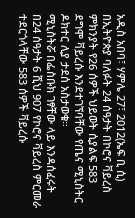አዲስ አበባ፣ ሃምሌ 27፣ 2012(ኤፍ ቢ ሲ) በኢትዮጵያ ባለፉት 24 ሰዓታት በኮሮና ቫይረስ ምክንያት የ26 ሰዎች ህይወት ሲያልፍ 583 ደግሞ ቫይረሱ እንደተገኘባቸው የጤና ሚኒስትር ዶክተር ሊያ ታደሰ አስታወቁ።
ሚኒስትሯ በፌስቡክ ገፃቸው ላይ እንዳሰፈሩት በ24 ሰዓታት 6 ሺህ 907 የኮሮና ቫይረስ ምርመራ ተደርጎላቸው 583 ሰዎች ቫይረሱ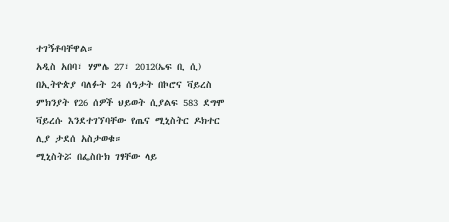ተገኝቶባቸዋል።
አዲስ አበባ፣ ሃምሌ 27፣ 2012(ኤፍ ቢ ሲ) በኢትዮጵያ ባለፉት 24 ሰዓታት በኮሮና ቫይረስ ምክንያት የ26 ሰዎች ህይወት ሲያልፍ 583 ደግሞ ቫይረሱ እንደተገኘባቸው የጤና ሚኒስትር ዶክተር ሊያ ታደሰ አስታወቁ።
ሚኒስትሯ በፌስቡክ ገፃቸው ላይ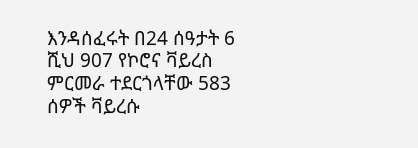እንዳሰፈሩት በ24 ሰዓታት 6 ሺህ 907 የኮሮና ቫይረስ ምርመራ ተደርጎላቸው 583 ሰዎች ቫይረሱ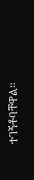ተገኝቶባቸዋል።